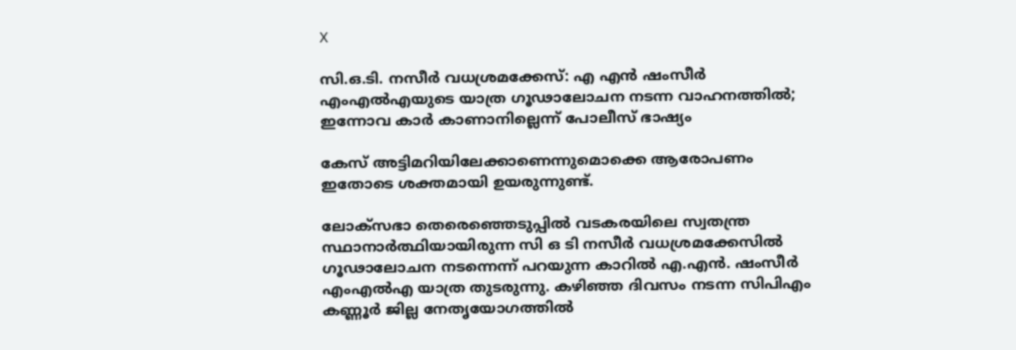X

സി.ഒ.ടി. നസീർ വധശ്രമക്കേസ്: എ എന്‍ ഷംസീര്‍ എംഎല്‍എയുടെ യാത്ര ഗൂഢാലോചന നടന്ന വാഹനത്തില്‍; ഇന്നോവ കാര്‍ കാണാനില്ലെന്ന് പോലീസ് ഭാഷ്യം

കേസ് അട്ടിമറിയിലേക്കാണെന്നുമൊക്കെ ആരോപണം ഇതോടെ ശക്തമായി ഉയരുന്നുണ്ട്.

ലോക്സഭാ തെരെഞ്ഞെടുപ്പില്‍ വടകരയിലെ സ്വതന്ത്ര സ്ഥാനാർത്ഥിയായിരുന്ന സി ഒ ടി നസീർ വധശ്രമക്കേസിൽ ഗൂഢാലോചന നടന്നെന്ന് പറയുന്ന കാറിൽ എ.എന്‍. ഷംസീർ എംഎല്‍എ യാത്ര തുടരുന്നു. കഴിഞ്ഞ ദിവസം നടന്ന സിപിഎം കണ്ണൂർ ജില്ല നേതൃയോഗത്തിൽ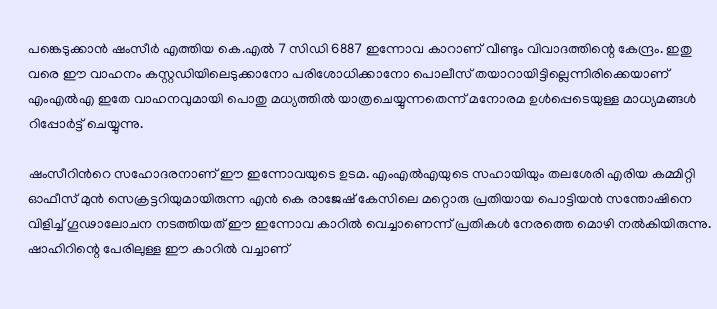പങ്കെടുക്കാൻ ഷംസീർ എത്തിയ കെ.എൽ 7 സിഡി 6887 ഇന്നോവ കാറാണ് വീണ്ടും വിവാദത്തിന്റെ കേന്ദ്രം. ഇതു വരെ ഈ വാഹനം കസ്റ്റഡിയിലെടുക്കാനോ പരിശോധിക്കാനോ പൊലീസ് തയാറായിട്ടില്ലെന്നിരിക്കെയാണ് എംഎൽഎ ഇതേ വാഹനവുമായി പൊതു മധ്യത്തിൽ യാത്രചെയ്യുന്നതെന്ന് മനോരമ ഉൾപ്പെടെയുള്ള മാധ്യമങ്ങൾ റിപ്പോർട്ട് ചെയ്യുന്നു.

ഷംസീറിന്‍റെ സഹോദരനാണ് ഈ ഇന്നോവയുടെ ഉടമ. എംഎൽഎയുടെ സഹായിയും തലശേരി എരിയ കമ്മിറ്റി ഓഫീസ് മുൻ സെക്രട്ടറിയുമായിരുന്ന എൻ കെ രാജേഷ്‌ കേസിലെ മറ്റൊരു പ്രതിയായ പൊട്ടിയൻ സന്തോഷിനെ വിളിച്ച് ഗൂഢാലോചന നടത്തിയത് ഈ ഇന്നോവ കാറിൽ വെച്ചാണെന്ന് പ്രതികൾ നേരത്തെ മൊഴി നൽകിയിരുന്നു. ഷാഹിറിന്റെ പേരിലുള്ള ഈ കാറില്‍ വച്ചാണ്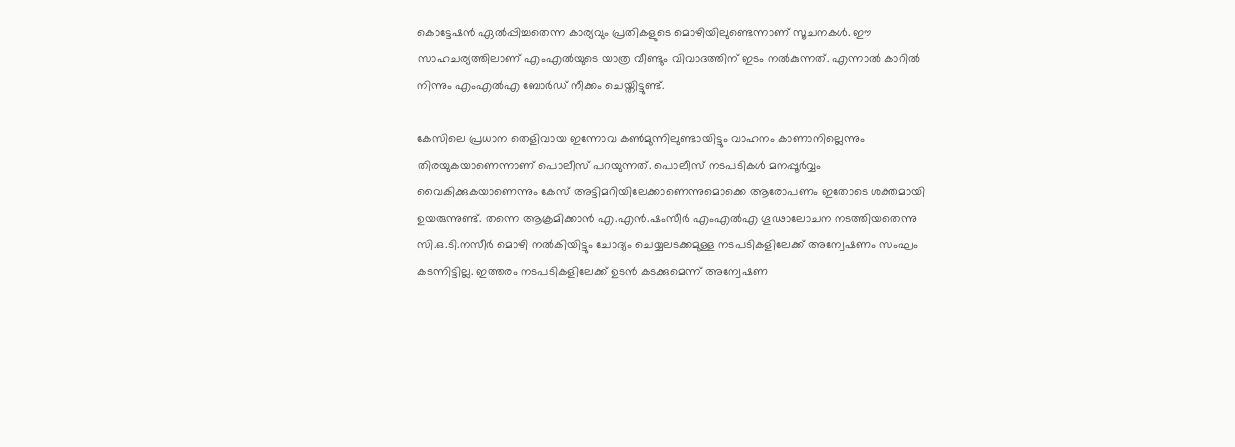കൊട്ടേഷൻ ഏൽപ്പിച്ചതെന്ന കാര്യവും പ്രതികളുടെ മൊഴിയിലുണ്ടെന്നാണ് സൂചനകള്‍. ഈ സാഹചര്യത്തിലാണ് എംഎൽയുടെ യാത്ര വീണ്ടും വിവാദത്തിന് ഇടം നൽകുന്നത്. എന്നാൽ കാറിൽ നിന്നും എംഎൽഎ ബോർഡ് നീക്കം ചെയ്തിട്ടുണ്ട്.

കേസിലെ പ്രധാന തെളിവായ ഇന്നോവ കൺമുന്നിലുണ്ടായിട്ടും വാഹനം കാണാനില്ലെന്നും തിരയുകയാണെന്നാണ് പൊലീസ് പറയുന്നത്. പൊലീസ് നടപടികൾ മനപ്പൂർവ്വം വൈകിക്കുകയാണെന്നും കേസ് അട്ടിമറിയിലേക്കാണെന്നുമൊക്കെ ആരോപണം ഇതോടെ ശക്തമായി ഉയരുന്നുണ്ട്. തന്നെ ആക്രമിക്കാൻ എ.എൻ.ഷംസീർ എംഎൽഎ ഗൂഢാലോചന നടത്തിയതെന്നു സി.ഒ.ടി.നസീർ മൊഴി നൽകിയിട്ടും ചോദ്യം ചെയ്യലടക്കമുള്ള നടപടികളിലേക്ക് അന്വേഷണം സംഘം കടന്നിട്ടില്ല. ഇത്തരം നടപടികളിലേക്ക് ഉടൻ കടക്കുമെന്ന് അന്വേഷണ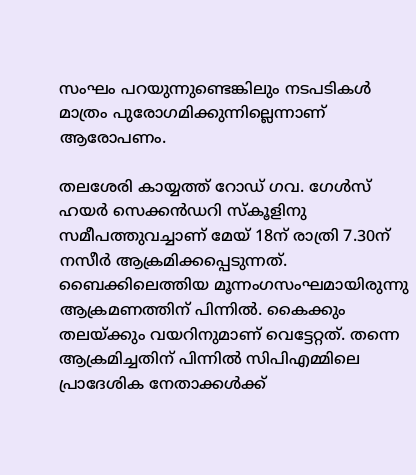സംഘം പറയുന്നുണ്ടെങ്കിലും നടപടികൾ മാത്രം പുരോഗമിക്കുന്നില്ലെന്നാണ് ആരോപണം.

തലശേരി കായ്യത്ത് റോഡ് ഗവ. ഗേൾസ് ഹയർ സെക്കൻഡറി സ്കൂളിനു സമീപത്തുവച്ചാണ് മേയ് 18ന് രാത്രി 7.30ന് നസീർ ആക്രമിക്കപ്പെടുന്നത്. ബൈക്കിലെത്തിയ മൂന്നംഗസംഘമായിരുന്നു ആക്രമണത്തിന് പിന്നില്‍. കൈക്കും തലയ്ക്കും വയറിനുമാണ് വെട്ടേറ്റത്. തന്നെ ആക്രമിച്ചതിന് പിന്നിൽ സിപിഎമ്മിലെ പ്രാദേശിക നേതാക്കൾക്ക്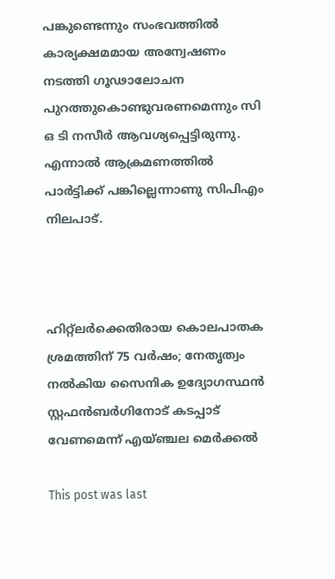പങ്കുണ്ടെന്നും സംഭവത്തിൽ കാര്യക്ഷമമായ അന്വേഷണം നടത്തി ഗൂഢാലോചന പുറത്തുകൊണ്ടുവരണമെന്നും സി ഒ ടി നസീർ ആവശ്യപ്പെട്ടിരുന്നു. എന്നാൽ ആക്രമണത്തിൽ പാർട്ടിക്ക് പങ്കില്ലെന്നാണു സിപിഎം നിലപാട്.



ഹിറ്റ്‌ലര്‍ക്കെതിരായ കൊലപാതക ശ്രമത്തിന് 75 വര്‍ഷം; നേതൃത്വം നല്‍കിയ സൈനിക ഉദ്യോഗസ്ഥന്‍ സ്റ്റഫന്‍ബര്‍ഗിനോട് കടപ്പാട് വേണമെന്ന് എയ്ഞ്ചല മെര്‍ക്കല്‍

This post was last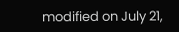modified on July 21,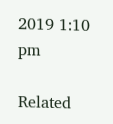2019 1:10 pm

Related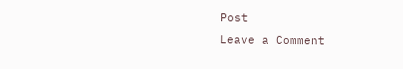Post
Leave a Comment